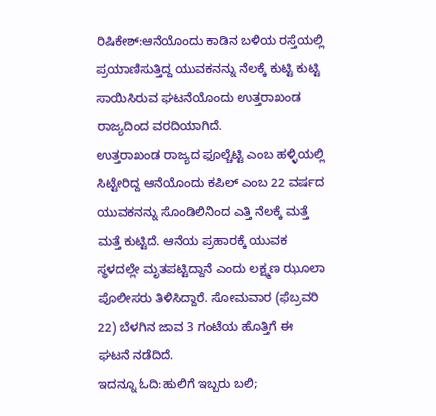ರಿಷಿಕೇಶ್:ಆನೆಯೊಂದು ಕಾಡಿನ ಬಳಿಯ ರಸ್ತೆಯಲ್ಲಿ ಪ್ರಯಾಣಿಸುತ್ತಿದ್ದ ಯುವಕನನ್ನು ನೆಲಕ್ಕೆ ಕುಟ್ಟಿ ಕುಟ್ಟಿ ಸಾಯಿಸಿರುವ ಘಟನೆಯೊಂದು ಉತ್ತರಾಖಂಡ ರಾಜ್ಯದಿಂದ ವರದಿಯಾಗಿದೆ.
ಉತ್ತರಾಖಂಡ ರಾಜ್ಯದ ಫೂಲ್ಚೆಟ್ಟಿ ಎಂಬ ಹಳ್ಳಿಯಲ್ಲಿ ಸಿಟ್ಟೇರಿದ್ದ ಆನೆಯೊಂದು ಕಪಿಲ್ ಎಂಬ 22 ವರ್ಷದ ಯುವಕನನ್ನು ಸೊಂಡಿಲಿನಿಂದ ಎತ್ತಿ ನೆಲಕ್ಕೆ ಮತ್ತೆ ಮತ್ತೆ ಕುಟ್ಟಿದೆ. ಆನೆಯ ಪ್ರಹಾರಕ್ಕೆ ಯುವಕ ಸ್ಥಳದಲ್ಲೇ ಮೃತಪಟ್ಟಿದ್ದಾನೆ ಎಂದು ಲಕ್ಷ್ಮಣ ಝೂಲಾ ಪೊಲೀಸರು ತಿಳಿಸಿದ್ದಾರೆ. ಸೋಮವಾರ (ಫೆಬ್ರವರಿ 22) ಬೆಳಗಿನ ಜಾವ 3 ಗಂಟೆಯ ಹೊತ್ತಿಗೆ ಈ ಘಟನೆ ನಡೆದಿದೆ.
ಇದನ್ನೂ ಓದಿ:ಹುಲಿಗೆ ಇಬ್ಬರು ಬಲಿ;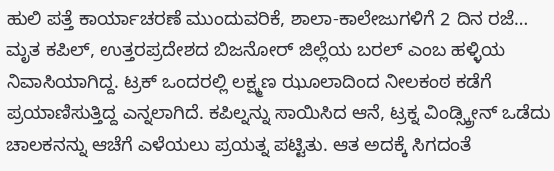ಹುಲಿ ಪತ್ತೆ ಕಾರ್ಯಾಚರಣೆ ಮುಂದುವರಿಕೆ, ಶಾಲಾ-ಕಾಲೇಜುಗಳಿಗೆ 2 ದಿನ ರಜೆ…
ಮೃತ ಕಪಿಲ್, ಉತ್ತರಪ್ರದೇಶದ ಬಿಜನೋರ್ ಜಿಲ್ಲೆಯ ಬರಲ್ ಎಂಬ ಹಳ್ಳಿಯ ನಿವಾಸಿಯಾಗಿದ್ದ. ಟ್ರಕ್ ಒಂದರಲ್ಲಿ ಲಕ್ಷ್ಮಣ ಝೂಲಾದಿಂದ ನೀಲಕಂಠ ಕಡೆಗೆ ಪ್ರಯಾಣಿಸುತ್ತಿದ್ದ ಎನ್ನಲಾಗಿದೆ. ಕಪಿಲ್ನನ್ನು ಸಾಯಿಸಿದ ಆನೆ, ಟ್ರಕ್ನ ವಿಂಡ್ಸ್ಕ್ರೀನ್ ಒಡೆದು ಚಾಲಕನನ್ನು ಆಚೆಗೆ ಎಳೆಯಲು ಪ್ರಯತ್ನ ಪಟ್ಟಿತು. ಆತ ಅದಕ್ಕೆ ಸಿಗದಂತೆ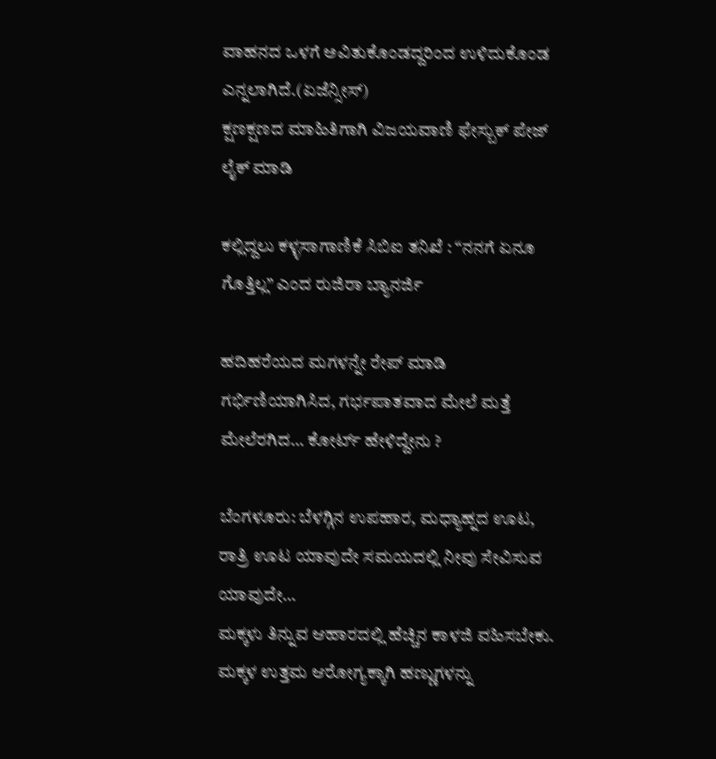ವಾಹನದ ಒಳಗೆ ಅವಿತುಕೊಂಡದ್ದರಿಂದ ಉಳಿದುಕೊಂಡ ಎನ್ನಲಾಗಿದೆ.(ಏಜೆನ್ಸೀಸ್)
ಕ್ಷಣಕ್ಷಣದ ಮಾಹಿತಿಗಾಗಿ ವಿಜಯವಾಣಿ ಫೇಸ್ಬುಕ್ ಪೇಜ್ ಲೈಕ್ ಮಾಡಿ

ಕಲ್ಲಿದ್ದಲು ಕಳ್ಳಸಾಗಾಣಿಕೆ ಸಿಬಿಐ ತನಿಖೆ : “ನನಗೆ ಏನೂ ಗೊತ್ತಿಲ್ಲ” ಎಂದ ರುಜಿರಾ ಬ್ಯಾನರ್ಜಿ

ಹದಿಹರೆಯದ ಮಗಳನ್ನೇ ರೇಪ್ ಮಾಡಿ ಗರ್ಭಿಣಿಯಾಗಿಸಿದ, ಗರ್ಭಪಾತವಾದ ಮೇಲೆ ಮತ್ತೆ ಮೇಲೆರಗಿದ… ಕೋರ್ಟ್ ಹೇಳಿದ್ದೇನು ?

ಬೆಂಗಳೂರು: ಬೆಳಗ್ಗಿನ ಉಪಹಾರ, ಮಧ್ಯಾಹ್ನದ ಊಟ, ರಾತ್ರಿ ಊಟ ಯಾವುದೇ ಸಮಯದಲ್ಲಿ ನೀವು ಸೇವಿಸುವ ಯಾವುದೇ…
ಮಕ್ಕಳು ತಿನ್ನುವ ಆಹಾರದಲ್ಲಿ ಹೆಚ್ಚಿನ ಕಾಳಜಿ ವಹಿಸಬೇಕು. ಮಕ್ಕಳ ಉತ್ತಮ ಆರೋಗ್ಯಕ್ಕಾಗಿ ಹಣ್ಣುಗಳನ್ನು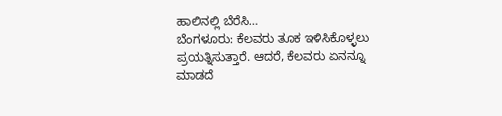ಹಾಲಿನಲ್ಲಿ ಬೆರೆಸಿ…
ಬೆಂಗಳೂರು: ಕೆಲವರು ತೂಕ ಇಳಿಸಿಕೊಳ್ಳಲು ಪ್ರಯತ್ನಿಸುತ್ತಾರೆ. ಆದರೆ, ಕೆಲವರು ಏನನ್ನೂ ಮಾಡದೆ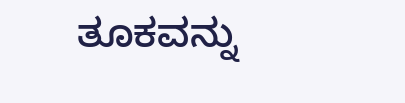ತೂಕವನ್ನು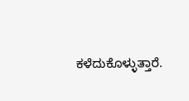ಕಳೆದುಕೊಳ್ಳುತ್ತಾರೆ.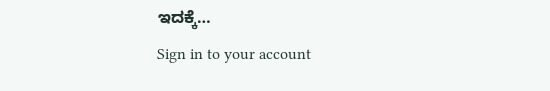ಇದಕ್ಕೆ…
Sign in to your account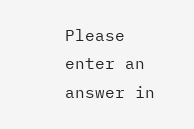Please enter an answer in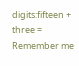digits:fifteen + three =
Remember me